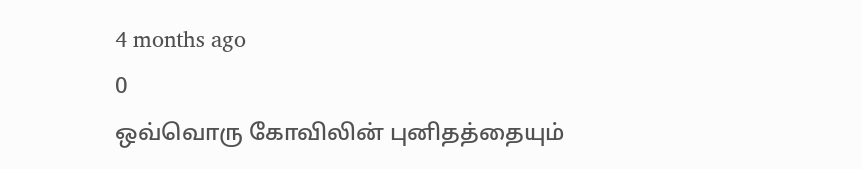4 months ago
0
ஒவ்வொரு கோவிலின் புனிதத்தையும்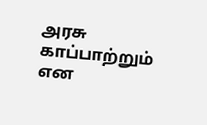அரசு காப்பாற்றும் என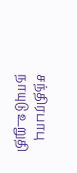சந்திரபாபு நாயுடு உறுதி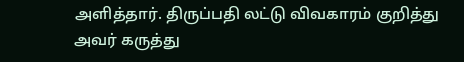அளித்தார். திருப்பதி லட்டு விவகாரம் குறித்து அவர் கருத்து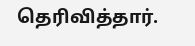தெரிவித்தார்.